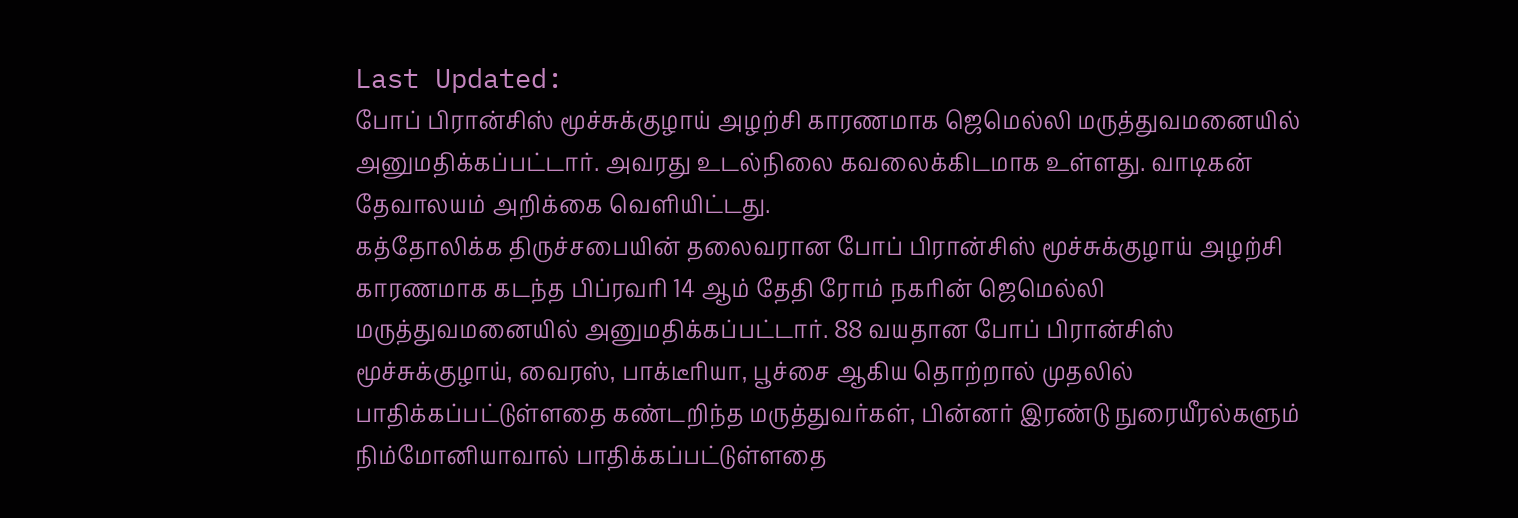Last Updated:
போப் பிரான்சிஸ் மூச்சுக்குழாய் அழற்சி காரணமாக ஜெமெல்லி மருத்துவமனையில் அனுமதிக்கப்பட்டார். அவரது உடல்நிலை கவலைக்கிடமாக உள்ளது. வாடிகன் தேவாலயம் அறிக்கை வெளியிட்டது.
கத்தோலிக்க திருச்சபையின் தலைவரான போப் பிரான்சிஸ் மூச்சுக்குழாய் அழற்சி காரணமாக கடந்த பிப்ரவரி 14 ஆம் தேதி ரோம் நகரின் ஜெமெல்லி மருத்துவமனையில் அனுமதிக்கப்பட்டார். 88 வயதான போப் பிரான்சிஸ் மூச்சுக்குழாய், வைரஸ், பாக்டீரியா, பூச்சை ஆகிய தொற்றால் முதலில் பாதிக்கப்பட்டுள்ளதை கண்டறிந்த மருத்துவர்கள், பின்னர் இரண்டு நுரையீரல்களும் நிம்மோனியாவால் பாதிக்கப்பட்டுள்ளதை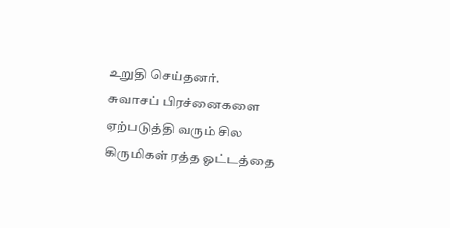உறுதி செய்தனர்.
சுவாசப் பிரச்னைகளை ஏற்படுத்தி வரும் சில கிருமிகள் ரத்த ஓட்டத்தை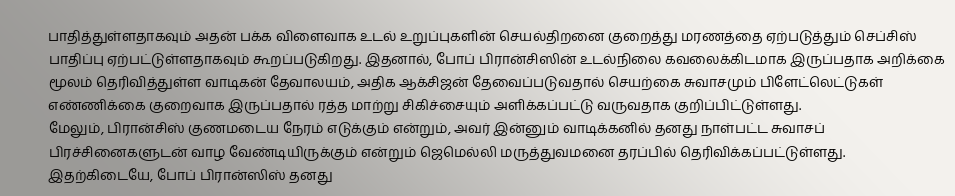பாதித்துள்ளதாகவும் அதன் பக்க விளைவாக உடல் உறுப்புகளின் செயல்திறனை குறைத்து மரணத்தை ஏற்படுத்தும் செப்சிஸ் பாதிப்பு ஏற்பட்டுள்ளதாகவும் கூறப்படுகிறது. இதனால், போப் பிரான்சிஸின் உடல்நிலை கவலைக்கிடமாக இருப்பதாக அறிக்கை மூலம் தெரிவித்துள்ள வாடிகன் தேவாலயம், அதிக ஆக்சிஜன் தேவைப்படுவதால் செயற்கை சுவாசமும் பிளேட்லெட்டுகள் எண்ணிக்கை குறைவாக இருப்பதால் ரத்த மாற்று சிகிச்சையும் அளிக்கப்பட்டு வருவதாக குறிப்பிட்டுள்ளது.
மேலும், பிரான்சிஸ் குணமடைய நேரம் எடுக்கும் என்றும், அவர் இன்னும் வாடிக்கனில் தனது நாள்பட்ட சுவாசப் பிரச்சினைகளுடன் வாழ வேண்டியிருக்கும் என்றும் ஜெமெல்லி மருத்துவமனை தரப்பில் தெரிவிக்கப்பட்டுள்ளது. இதற்கிடையே, போப் பிரான்ஸிஸ் தனது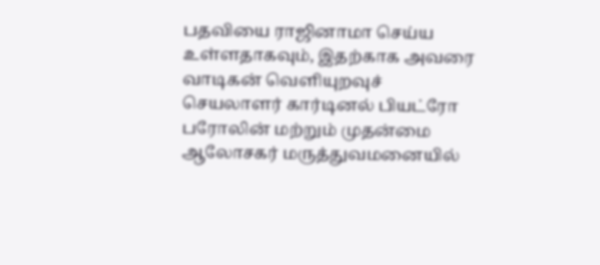பதவியை ராஜினாமா செய்ய உள்ளதாகவும், இதற்காக அவரை வாடிகன் வெளியுறவுச் செயலாளர் கார்டினல் பியட்ரோ பரோலின் மற்றும் முதன்மை ஆலோசகர் மருத்துவமனையில்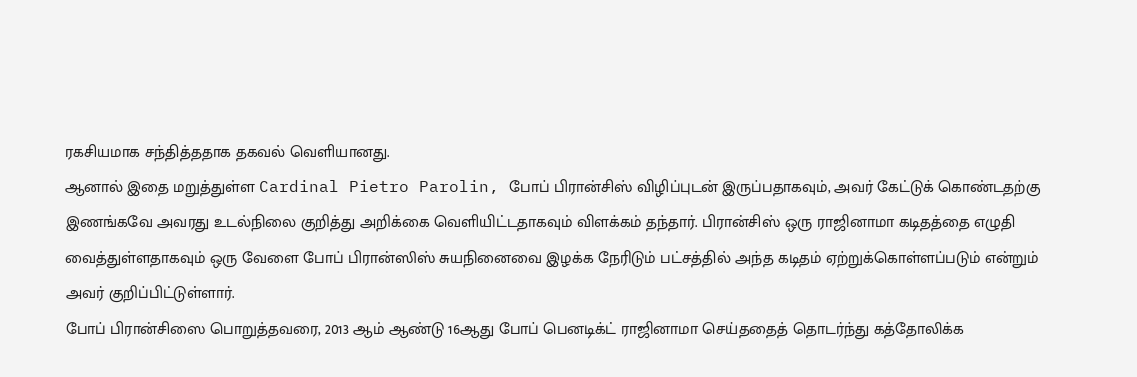ரகசியமாக சந்தித்ததாக தகவல் வெளியானது.
ஆனால் இதை மறுத்துள்ள Cardinal Pietro Parolin, போப் பிரான்சிஸ் விழிப்புடன் இருப்பதாகவும், அவர் கேட்டுக் கொண்டதற்கு இணங்கவே அவரது உடல்நிலை குறித்து அறிக்கை வெளியிட்டதாகவும் விளக்கம் தந்தார். பிரான்சிஸ் ஒரு ராஜினாமா கடிதத்தை எழுதி வைத்துள்ளதாகவும் ஒரு வேளை போப் பிரான்ஸிஸ் சுயநினைவை இழக்க நேரிடும் பட்சத்தில் அந்த கடிதம் ஏற்றுக்கொள்ளப்படும் என்றும் அவர் குறிப்பிட்டுள்ளார்.
போப் பிரான்சிஸை பொறுத்தவரை, 2013 ஆம் ஆண்டு 16ஆது போப் பெனடிக்ட் ராஜினாமா செய்ததைத் தொடர்ந்து கத்தோலிக்க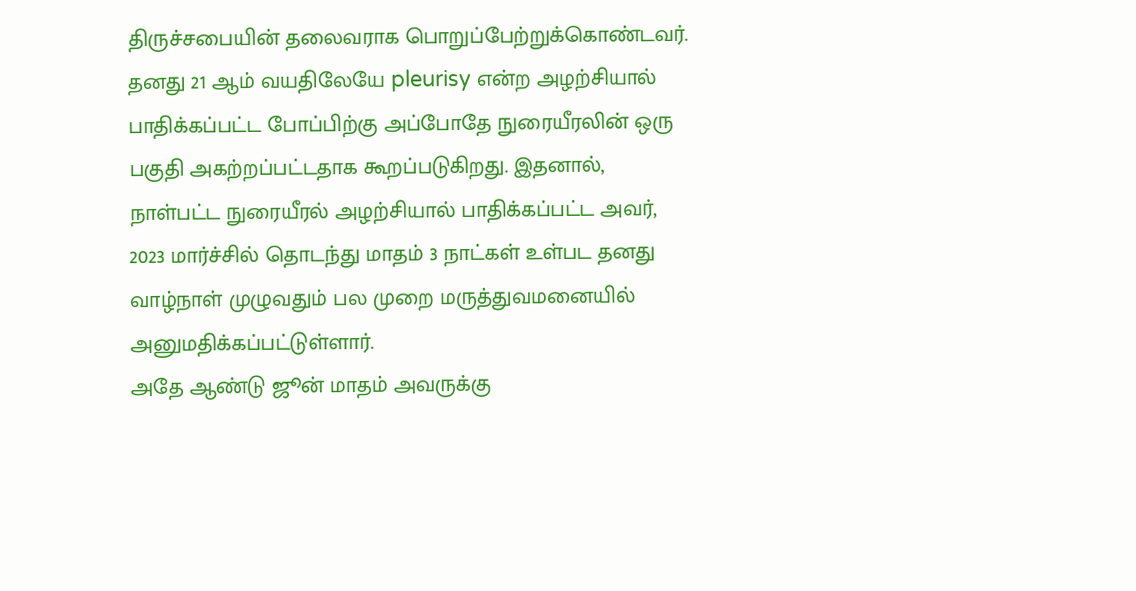திருச்சபையின் தலைவராக பொறுப்பேற்றுக்கொண்டவர். தனது 21 ஆம் வயதிலேயே pleurisy என்ற அழற்சியால் பாதிக்கப்பட்ட போப்பிற்கு அப்போதே நுரையீரலின் ஒரு பகுதி அகற்றப்பட்டதாக கூறப்படுகிறது. இதனால், நாள்பட்ட நுரையீரல் அழற்சியால் பாதிக்கப்பட்ட அவர், 2023 மார்ச்சில் தொடந்து மாதம் 3 நாட்கள் உள்பட தனது வாழ்நாள் முழுவதும் பல முறை மருத்துவமனையில் அனுமதிக்கப்பட்டுள்ளார்.
அதே ஆண்டு ஜூன் மாதம் அவருக்கு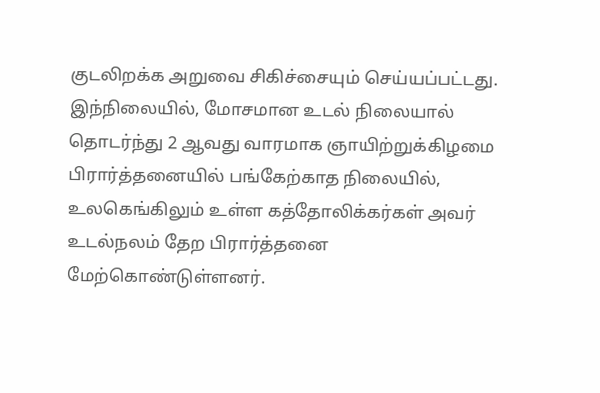குடலிறக்க அறுவை சிகிச்சையும் செய்யப்பட்டது. இந்நிலையில், மோசமான உடல் நிலையால் தொடர்ந்து 2 ஆவது வாரமாக ஞாயிற்றுக்கிழமை பிரார்த்தனையில் பங்கேற்காத நிலையில், உலகெங்கிலும் உள்ள கத்தோலிக்கர்கள் அவர் உடல்நலம் தேற பிரார்த்தனை மேற்கொண்டுள்ளனர்.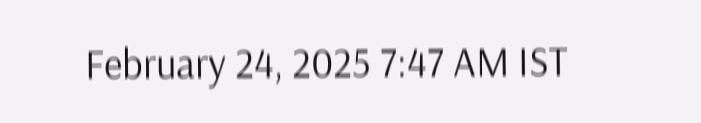February 24, 2025 7:47 AM IST